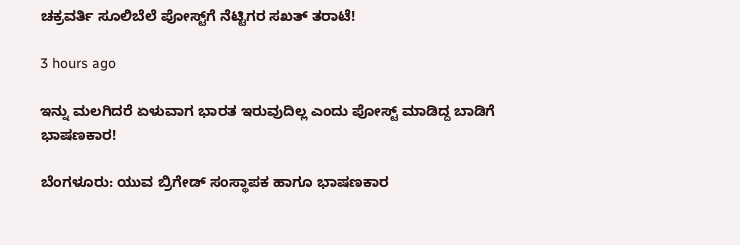ಚಕ್ರವರ್ತಿ ಸೂಲಿಬೆಲೆ ಪೋಸ್ಟ್‌ಗೆ ನೆಟ್ಟಿಗರ ಸಖತ್ ತರಾಟೆ!

3 hours ago

ಇನ್ನು ಮಲಗಿದರೆ ಏಳುವಾಗ ಭಾರತ ಇರುವುದಿಲ್ಲ ಎಂದು ಪೋಸ್ಟ್ ಮಾಡಿದ್ದ ಬಾಡಿಗೆ ಭಾಷಣಕಾರ!

ಬೆಂಗಳೂರು: ಯುವ ಬ್ರಿಗೇಡ್ ಸಂಸ್ಥಾಪಕ ಹಾಗೂ ಭಾಷಣಕಾರ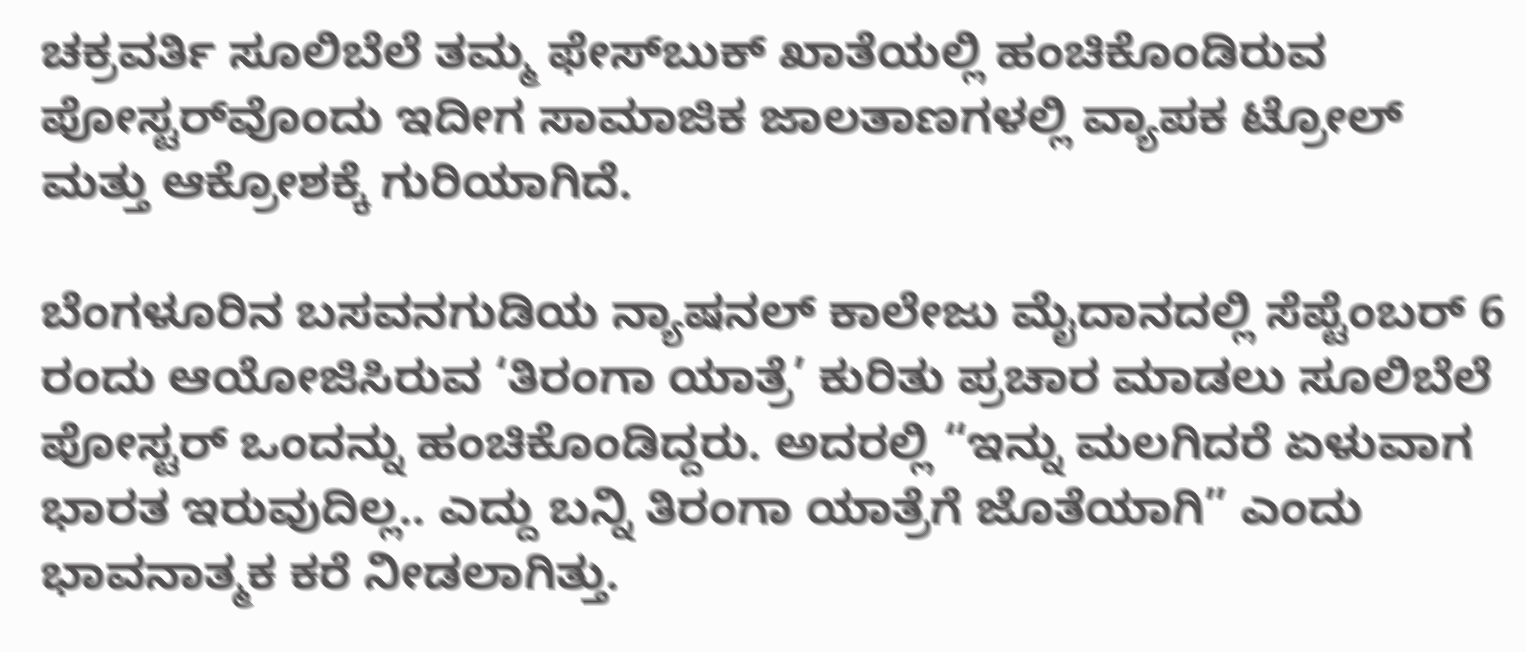ಚಕ್ರವರ್ತಿ ಸೂಲಿಬೆಲೆ ತಮ್ಮ ಫೇಸ್‌ಬುಕ್ ಖಾತೆಯಲ್ಲಿ ಹಂಚಿಕೊಂಡಿರುವ ಪೋಸ್ಟರ್‌ವೊಂದು ಇದೀಗ ಸಾಮಾಜಿಕ ಜಾಲತಾಣಗಳಲ್ಲಿ ವ್ಯಾಪಕ ಟ್ರೋಲ್ ಮತ್ತು ಆಕ್ರೋಶಕ್ಕೆ ಗುರಿಯಾಗಿದೆ.

ಬೆಂಗಳೂರಿನ ಬಸವನಗುಡಿಯ ನ್ಯಾಷನಲ್ ಕಾಲೇಜು ಮೈದಾನದಲ್ಲಿ ಸೆಪ್ಟೆಂಬರ್ 6 ರಂದು ಆಯೋಜಿಸಿರುವ ‘ತಿರಂಗಾ ಯಾತ್ರೆ’ ಕುರಿತು ಪ್ರಚಾರ ಮಾಡಲು ಸೂಲಿಬೆಲೆ ಪೋಸ್ಟರ್ ಒಂದನ್ನು ಹಂಚಿಕೊಂಡಿದ್ದರು. ಅದರಲ್ಲಿ “ಇನ್ನು ಮಲಗಿದರೆ ಏಳುವಾಗ ಭಾರತ ಇರುವುದಿಲ್ಲ.. ಎದ್ದು ಬನ್ನಿ ತಿರಂಗಾ ಯಾತ್ರೆಗೆ ಜೊತೆಯಾಗಿ” ಎಂದು ಭಾವನಾತ್ಮಕ ಕರೆ ನೀಡಲಾಗಿತ್ತು.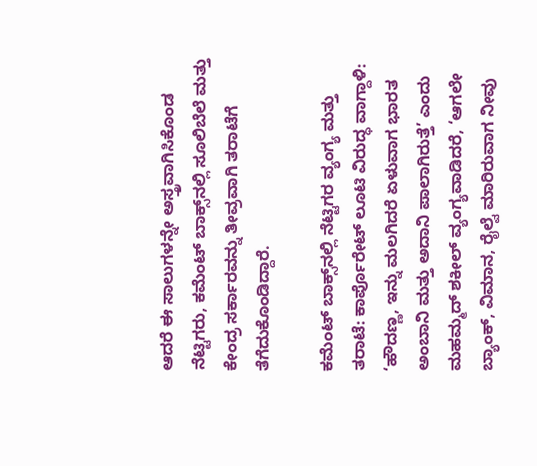ಆದರೆ ಈ ಸಾಲುಗಳನ್ನೇ ಅಸ್ತ್ರವಾಗಿಸಿಕೊಂಡ ನೆಟ್ಟಿಗರು, ಕಮೆಂಟ್ ಬಾಕ್ಸ್‌ನಲ್ಲಿ ಸೂಲಿಬೆಲೆ ಮತ್ತು ಕೇಂದ್ರ ಸರ್ಕಾರವನ್ನು ತೀವ್ರವಾಗಿ ತರಾಟೆಗೆ ತೆಗೆದುಕೊಂಡಿದ್ದಾರೆ.

ಕಮೆಂಟ್ ಬಾಕ್ಸ್‌ನಲ್ಲಿ ನೆಟ್ಟಿಗರ ವ್ಯಂಗ್ಯ ಮತ್ತು ತರಾಟೆ: ಕಾರ್ಪೊರೇಟ್ ಲೂಟಿ ವಿರುದ್ಧ ವಾಗ್ದಾಳಿ: ‘ಹೌದಣ್ಣ, ಇನ್ನು ಮಲಗಿದರೆ ಏಳುವಾಗ ಭಾರತ ಅಂಬಾನಿ ಮತ್ತು ಅದಾನಿ ಪಾಲಾಗಿರುತ್ತೆ’ ಎಂದು ಮಹಮ್ಮದ್ ಶಕೀಲ್ ವ್ಯಂಗ್ಯವಾಡಿದರೆ, ‘ಆಗಲೇ ಬ್ಯಾಂಕ್, ವಿಮಾನ, ರೈಲ್ವೆ ಮಾರಿರುವಾಗ ನೀವು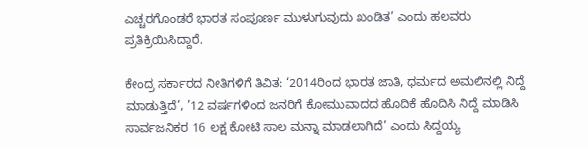ಎಚ್ಚರಗೊಂಡರೆ ಭಾರತ ಸಂಪೂರ್ಣ ಮುಳುಗುವುದು ಖಂಡಿತ’ ಎಂದು ಹಲವರು ಪ್ರತಿಕ್ರಿಯಿಸಿದ್ದಾರೆ.

ಕೇಂದ್ರ ಸರ್ಕಾರದ ನೀತಿಗಳಿಗೆ ತಿವಿತ: ‘2014ರಿಂದ ಭಾರತ ಜಾತಿ, ಧರ್ಮದ ಅಮಲಿನಲ್ಲಿ ನಿದ್ದೆ ಮಾಡುತ್ತಿದೆ’, ’12 ವರ್ಷಗಳಿಂದ ಜನರಿಗೆ ಕೋಮುವಾದದ ಹೊದಿಕೆ ಹೊದಿಸಿ ನಿದ್ದೆ ಮಾಡಿಸಿ ಸಾರ್ವಜನಿಕರ 16 ಲಕ್ಷ ಕೋಟಿ ಸಾಲ ಮನ್ನಾ ಮಾಡಲಾಗಿದೆ’ ಎಂದು ಸಿದ್ದಯ್ಯ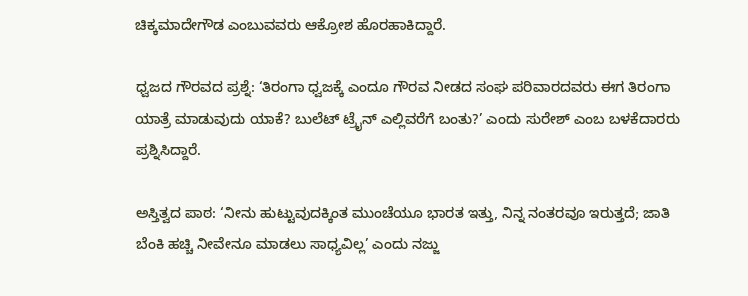ಚಿಕ್ಕಮಾದೇಗೌಡ ಎಂಬುವವರು ಆಕ್ರೋಶ ಹೊರಹಾಕಿದ್ದಾರೆ.

ಧ್ವಜದ ಗೌರವದ ಪ್ರಶ್ನೆ: ‘ತಿರಂಗಾ ಧ್ವಜಕ್ಕೆ ಎಂದೂ ಗೌರವ ನೀಡದ ಸಂಘ ಪರಿವಾರದವರು ಈಗ ತಿರಂಗಾ ಯಾತ್ರೆ ಮಾಡುವುದು ಯಾಕೆ? ಬುಲೆಟ್ ಟ್ರೈನ್ ಎಲ್ಲಿವರೆಗೆ ಬಂತು?’ ಎಂದು ಸುರೇಶ್ ಎಂಬ ಬಳಕೆದಾರರು ಪ್ರಶ್ನಿಸಿದ್ದಾರೆ.

ಅಸ್ತಿತ್ವದ ಪಾಠ: ‘ನೀನು ಹುಟ್ಟುವುದಕ್ಕಿಂತ ಮುಂಚೆಯೂ ಭಾರತ ಇತ್ತು, ನಿನ್ನ ನಂತರವೂ ಇರುತ್ತದೆ; ಜಾತಿ ಬೆಂಕಿ ಹಚ್ಚಿ ನೀವೇನೂ ಮಾಡಲು ಸಾಧ್ಯವಿಲ್ಲ’ ಎಂದು ನಜ್ಜು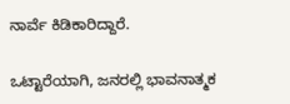ನಾರ್ವೆ ಕಿಡಿಕಾರಿದ್ದಾರೆ.

ಒಟ್ಟಾರೆಯಾಗಿ, ಜನರಲ್ಲಿ ಭಾವನಾತ್ಮಕ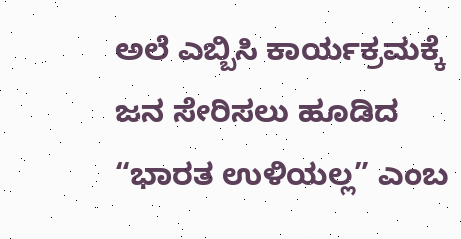ಅಲೆ ಎಬ್ಬಿಸಿ ಕಾರ್ಯಕ್ರಮಕ್ಕೆ ಜನ ಸೇರಿಸಲು ಹೂಡಿದ “ಭಾರತ ಉಳಿಯಲ್ಲ” ಎಂಬ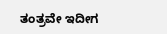ತಂತ್ರವೇ ಇದೀಗ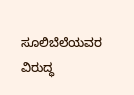ಸೂಲಿಬೆಲೆಯವರ ವಿರುದ್ಧ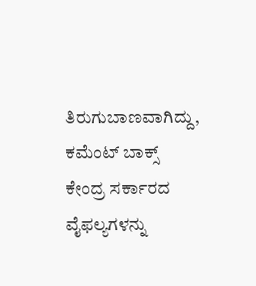ತಿರುಗುಬಾಣವಾಗಿದ್ದು, ಕಮೆಂಟ್ ಬಾಕ್ಸ್ ಕೇಂದ್ರ ಸರ್ಕಾರದ ವೈಫಲ್ಯಗಳನ್ನು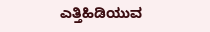ಎತ್ತಿಹಿಡಿಯುವ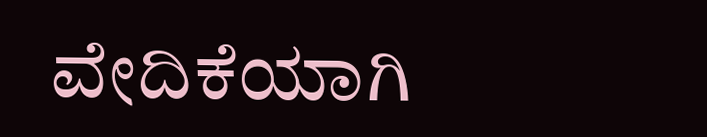ವೇದಿಕೆಯಾಗಿ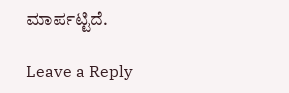ಮಾರ್ಪಟ್ಟಿದೆ.

Leave a Reply